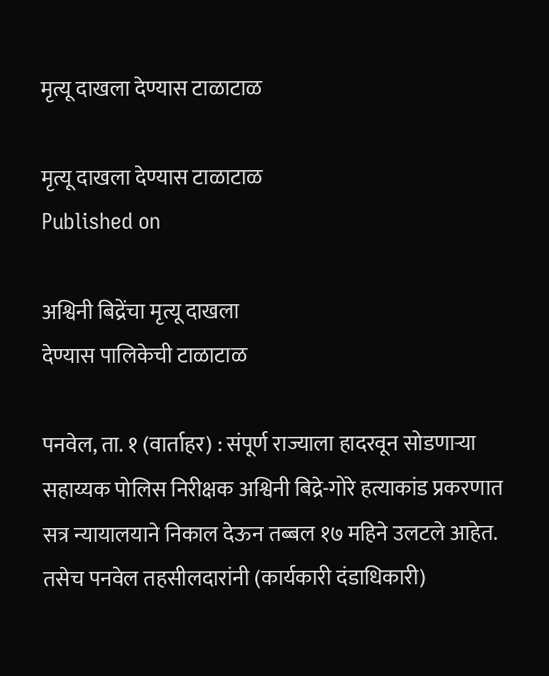मृत्यू दाखला देण्यास टाळाटाळ

मृत्यू दाखला देण्यास टाळाटाळ
Published on

अश्विनी बिद्रेंचा मृत्यू दाखला
देण्यास पालिकेची टाळाटाळ

पनवेल, ता. १ (वार्ताहर) : संपूर्ण राज्याला हादरवून सोडणाऱ्या सहाय्यक पोलिस निरीक्षक अश्विनी बिद्रे-गोरे हत्याकांड प्रकरणात सत्र न्यायालयाने निकाल देऊन तब्बल १७ महिने उलटले आहेत. तसेच पनवेल तहसीलदारांनी (कार्यकारी दंडाधिकारी)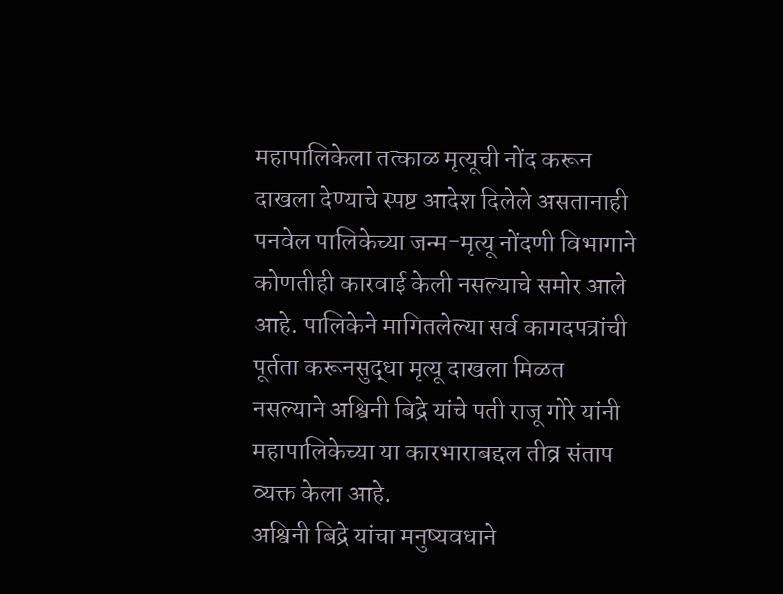महापालिकेला तत्काळ मृत्यूची नोंद करून दाखला देण्याचे स्पष्ट आदेश दिलेले असतानाही पनवेल पालिकेच्या जन्म-मृत्यू नोंदणी विभागाने कोणतीही कारवाई केली नसल्याचे समोर आले आहे. पालिकेने मागितलेल्या सर्व कागदपत्रांची पूर्तता करूनसुद्धा मृत्यू दाखला मिळत नसल्याने अश्विनी बिद्रे यांचे पती राजू गोरे यांनी महापालिकेच्या या कारभाराबद्दल तीव्र संताप व्यक्त केला आहे.
अश्विनी बिद्रे यांचा मनुष्यवधाने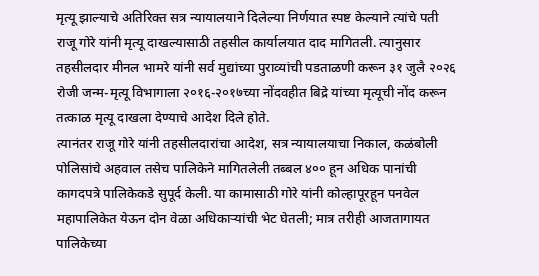मृत्यू झाल्याचे अतिरिक्त सत्र न्यायालयाने दिलेल्या निर्णयात स्पष्ट केल्याने त्यांचे पती राजू गोरे यांनी मृत्यू दाखल्यासाठी तहसील कार्यालयात दाद मागितली. त्यानुसार तहसीलदार मीनल भामरे यांनी सर्व मुद्यांच्या पुराव्यांची पडताळणी करून ३१ जुलै २०२६ रोजी जन्म-मृत्यू विभागाला २०१६-२०१७च्या नोंदवहीत बिद्रे यांच्या मृत्यूची नोंद करून तत्काळ मृत्यू दाखला देण्याचे आदेश दिले होते.
त्यानंतर राजू गोरे यांनी तहसीलदारांचा आदेश, सत्र न्यायालयाचा निकाल, कळंबोली पोलिसांचे अहवाल तसेच पालिकेने मागितलेली तब्बल ४०० हून अधिक पानांची कागदपत्रे पालिकेकडे सुपूर्द केली. या कामासाठी गोरे यांनी कोल्हापूरहून पनवेल महापालिकेत येऊन दोन वेळा अधिकाऱ्यांची भेट घेतली; मात्र तरीही आजतागायत पालिकेच्या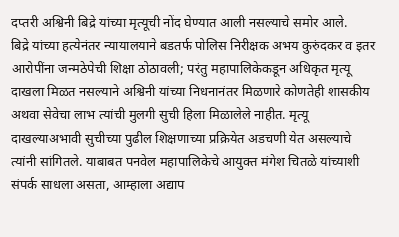दप्तरी अश्विनी बिद्रे यांच्या मृत्यूची नोंद घेण्यात आली नसल्याचे समोर आले.
बिद्रे यांच्या हत्येनंतर न्यायालयाने बडतर्फ पोलिस निरीक्षक अभय कुरुंदकर व इतर आरोपींना जन्मठेपेची शिक्षा ठोठावली; परंतु महापालिकेकडून अधिकृत मृत्यू दाखला मिळत नसल्याने अश्विनी यांच्या निधनानंतर मिळणारे कोणतेही शासकीय अथवा सेवेचा लाभ त्यांची मुलगी सुची हिला मिळालेले नाहीत. मृत्यू दाखल्याअभावी सुचीच्या पुढील शिक्षणाच्या प्रक्रियेत अडचणी येत असल्याचे त्यांनी सांगितले. याबाबत पनवेल महापालिकेचे आयुक्त मंगेश चितळे यांच्याशी संपर्क साधला असता, आम्हाला अद्याप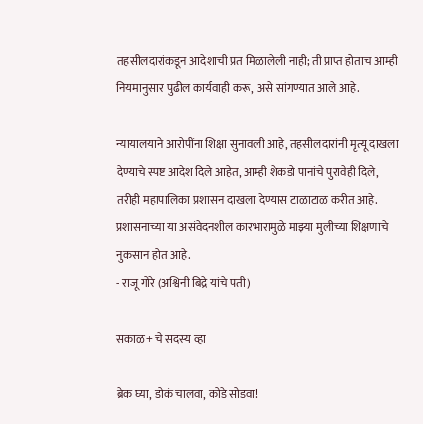तहसीलदारांकडून आदेशाची प्रत मिळालेली नाही; ती प्राप्त होताच आम्ही नियमानुसार पुढील कार्यवाही करू, असे सांगण्यात आले आहे.

न्यायालयाने आरोपींना शिक्षा सुनावली आहे, तहसीलदारांनी मृत्यू दाखला देण्याचे स्पष्ट आदेश दिले आहेत, आम्ही शेकडो पानांचे पुरावेही दिले, तरीही महापालिका प्रशासन दाखला देण्यास टाळाटाळ करीत आहे. प्रशासनाच्या या असंवेदनशील कारभारामुळे माझ्या मुलीच्या शिक्षणाचे नुकसान होत आहे.
- राजू गोरे (अश्विनी बिद्रे यांचे पती)

सकाळ+ चे सदस्य व्हा

ब्रेक घ्या, डोकं चालवा, कोडे सोडवा!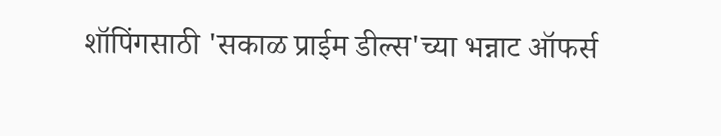शॉपिंगसाठी 'सकाळ प्राईम डील्स'च्या भन्नाट ऑफर्स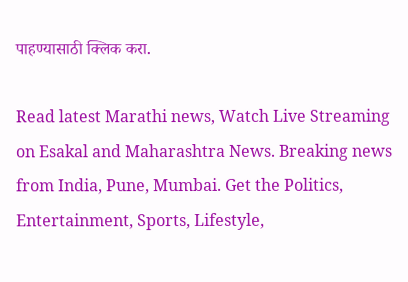पाहण्यासाठी क्लिक करा.

Read latest Marathi news, Watch Live Streaming on Esakal and Maharashtra News. Breaking news from India, Pune, Mumbai. Get the Politics, Entertainment, Sports, Lifestyle,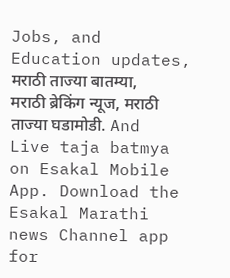Jobs, and Education updates, मराठी ताज्या बातम्या, मराठी ब्रेकिंग न्यूज, मराठी ताज्या घडामोडी. And Live taja batmya on Esakal Mobile App. Download the Esakal Marathi news Channel app for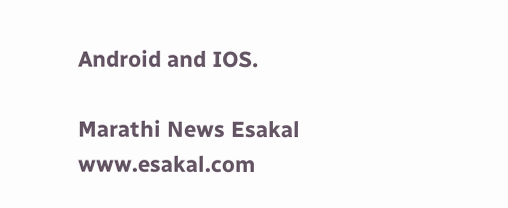Android and IOS.

Marathi News Esakal
www.esakal.com